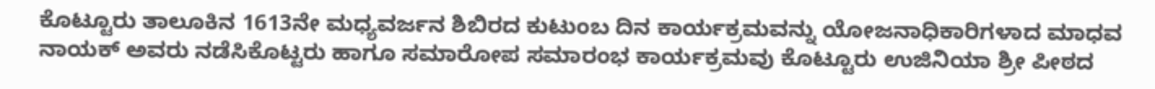ಕೊಟ್ಟೂರು ತಾಲೂಕಿನ 1613ನೇ ಮಧ್ಯವರ್ಜನ ಶಿಬಿರದ ಕುಟುಂಬ ದಿನ ಕಾರ್ಯಕ್ರಮವನ್ನು ಯೋಜನಾಧಿಕಾರಿಗಳಾದ ಮಾಧವ ನಾಯಕ್ ಅವರು ನಡೆಸಿಕೊಟ್ಟರು ಹಾಗೂ ಸಮಾರೋಪ ಸಮಾರಂಭ ಕಾರ್ಯಕ್ರಮವು ಕೊಟ್ಟೂರು ಉಜಿನಿಯಾ ಶ್ರೀ ಪೀಠದ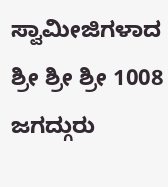ಸ್ವಾಮೀಜಿಗಳಾದ ಶ್ರೀ ಶ್ರೀ ಶ್ರೀ 1008 ಜಗದ್ಗುರು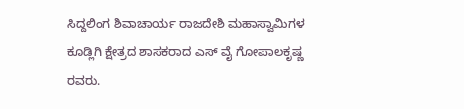ಸಿದ್ದಲಿಂಗ ಶಿವಾಚಾರ್ಯ ರಾಜದೇಶಿ ಮಹಾಸ್ವಾಮಿಗಳ ಕೂಡ್ಲಿಗಿ ಕ್ಷೇತ್ರದ ಶಾಸಕರಾದ ಎಸ್ ವೈ ಗೋಪಾಲಕೃಷ್ಣ ರವರು.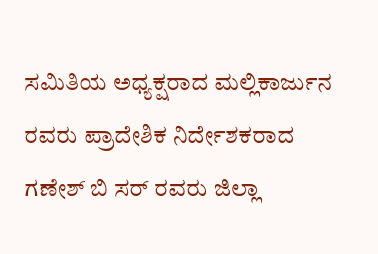ಸಮಿತಿಯ ಅಧ್ಯಕ್ಷರಾದ ಮಲ್ಲಿಕಾರ್ಜುನ ರವರು ಪ್ರಾದೇಶಿಕ ನಿರ್ದೇಶಕರಾದ ಗಣೇಶ್ ಬಿ ಸರ್ ರವರು ಜಿಲ್ಲಾ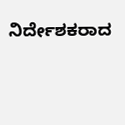ನಿರ್ದೇಶಕರಾದ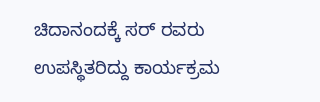ಚಿದಾನಂದಕ್ಕೆ ಸರ್ ರವರು ಉಪಸ್ಥಿತರಿದ್ದು ಕಾರ್ಯಕ್ರಮ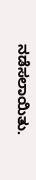ನಡೆಸಲಾಯಿತು.